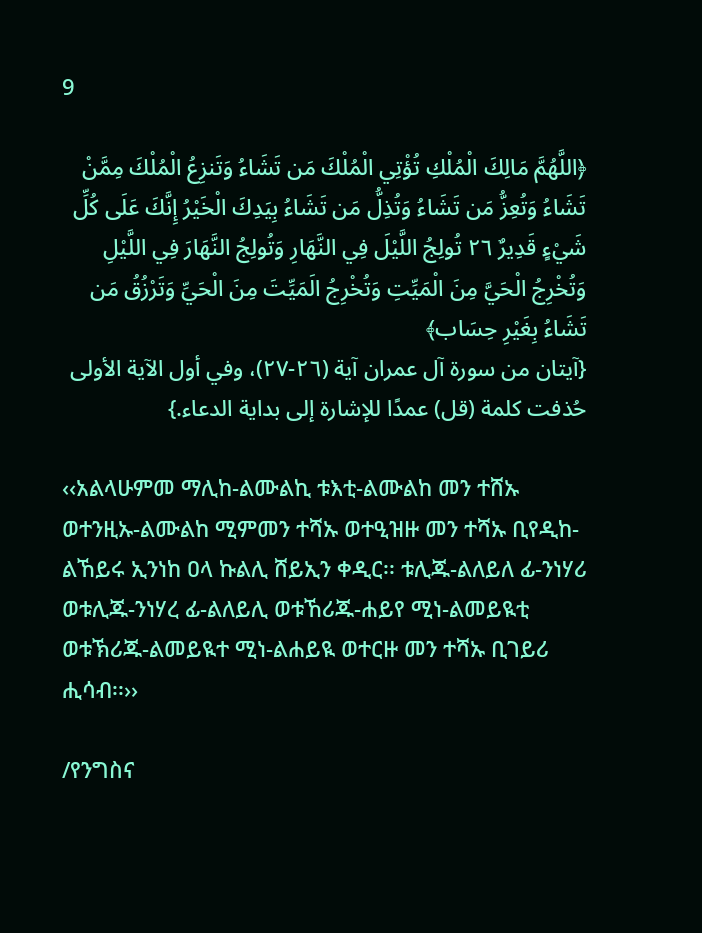9

﴿اللَّهُمَّ مَالِكَ الْمُلْكِ تُؤْتِي الْمُلْكَ مَن تَشَاءُ وَتَنزِعُ الْمُلْكَ مِمَّنْ تَشَاءُ وَتُعِزُّ مَن تَشَاءُ وَتُذِلُّ مَن تَشَاءُ بِيَدِكَ الْخَيْرُ إِنَّكَ عَلَى كُلِّ شَيْءٍ قَدِيرٌ ٢٦ تُولِجُ اللَّيْلَ فِي النَّهَارِ وَتُولِجُ النَّهَارَ فِي اللَّيْلِ وَتُخْرِجُ الْحَيَّ مِنَ الْمَيِّتِ وَتُخْرِجُ الَمَيِّتَ مِنَ الْحَيِّ وَتَرْزُقُ مَن تَشَاءُ بِغَيْرِ حِسَاب﴾
{آيتان من سورة آل عمران آية (٢٦-٢٧)، وفي أول الآية الأولى حُذفت كلمة (قل) عمدًا للإشارة إلى بداية الدعاء.}

‹‹አልላሁምመ ማሊከ-ልሙልኪ ቱእቲ-ልሙልከ መን ተሸኡ ወተንዚኡ-ልሙልከ ሚምመን ተሻኡ ወተዒዝዙ መን ተሻኡ ቢየዲከ-ልኸይሩ ኢንነከ ዐላ ኩልሊ ሸይኢን ቀዲር፡፡ ቱሊጁ-ልለይለ ፊ-ንነሃሪ ወቱሊጁ-ንነሃረ ፊ-ልለይሊ ወቱኸሪጁ-ሐይየ ሚነ-ልመይዪቲ ወቱኽሪጁ-ልመይዪተ ሚነ-ልሐይዪ ወተርዙ መን ተሻኡ ቢገይሪ ሒሳብ፡፡››

/የንግስና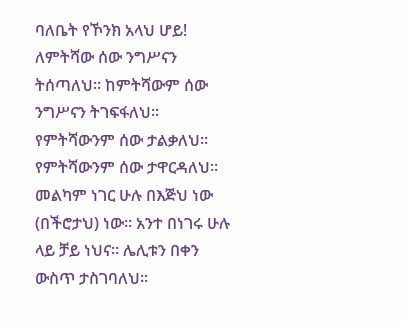ባለቤት የኾንክ አላህ ሆይ! ለምትሻው ሰው ንግሥናን ትሰጣለህ፡፡ ከምትሻውም ሰው ንግሥናን ትገፍፋለህ፡፡ የምትሻውንም ሰው ታልቃለህ፡፡ የምትሻውንም ሰው ታዋርዳለህ፡፡ መልካም ነገር ሁሉ በእጅህ ነው (በችሮታህ) ነው፡፡ አንተ በነገሩ ሁሉ ላይ ቻይ ነህና፡፡ ሌሊቱን በቀን ውስጥ ታስገባለህ፡፡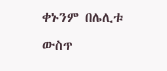ቀኑንም በሌሊቱ ውስጥ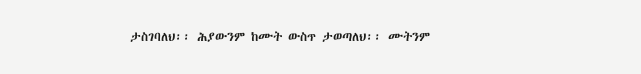ታስገባለህ፡፡ ሕያውንም ከሙት ውስጥ ታወጣለህ፡፡ ሙትንም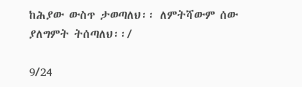ከሕያው ውስጥ ታወጣለህ፡፡ ለምትሻውም ሰው ያለግምት ትሰጣለህ፡፡/

9/24